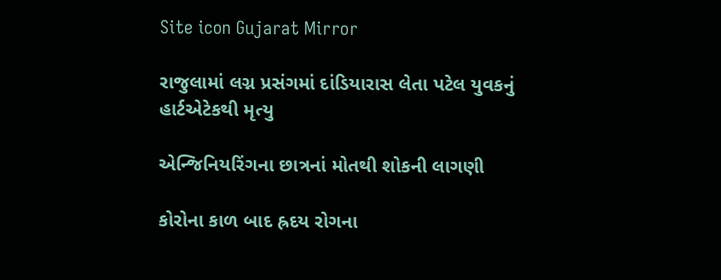Site icon Gujarat Mirror

રાજુલામાં લગ્ન પ્રસંગમાં દાંડિયારાસ લેતા પટેલ યુવકનું હાર્ટએટેકથી મૃત્યુ

એન્જિનિયરિંગના છાત્રનાં મોતથી શોકની લાગણી

કોરોના કાળ બાદ હ્રદય રોગના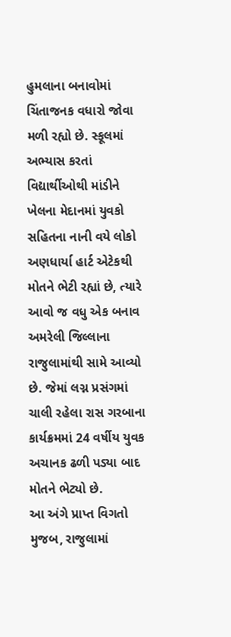હુમલાના બનાવોમાં ચિંતાજનક વધારો જોવા મળી રહ્યો છે. સ્કૂલમાં અભ્યાસ કરતાં વિદ્યાર્થીઓથી માંડીને ખેલના મેદાનમાં યુવકો સહિતના નાની વયે લોકો અણધાર્યા હાર્ટ એટેકથી મોતને ભેટી રહ્યાં છે, ત્યારે આવો જ વધુ એક બનાવ અમરેલી જિલ્લાના રાજુલામાંથી સામે આવ્યો છે. જેમાં લગ્ન પ્રસંગમાં ચાલી રહેલા રાસ ગરબાના કાર્યક્રમમાં 24 વર્ષીય યુવક અચાનક ઢળી પડ્યા બાદ મોતને ભેટ્યો છે.
આ અંગે પ્રાપ્ત વિગતો મુજબ, રાજુલામાં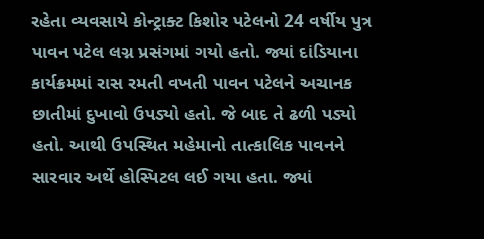રહેતા વ્યવસાયે કોન્ટ્રાક્ટ કિશોર પટેલનો 24 વર્ષીય પુત્ર પાવન પટેલ લગ્ન પ્રસંગમાં ગયો હતો. જ્યાં દાંડિયાના કાર્યક્રમમાં રાસ રમતી વખતી પાવન પટેલને અચાનક છાતીમાં દુખાવો ઉપડ્યો હતો. જે બાદ તે ઢળી પડ્યો હતો. આથી ઉપસ્થિત મહેમાનો તાત્કાલિક પાવનને સારવાર અર્થે હોસ્પિટલ લઈ ગયા હતા. જ્યાં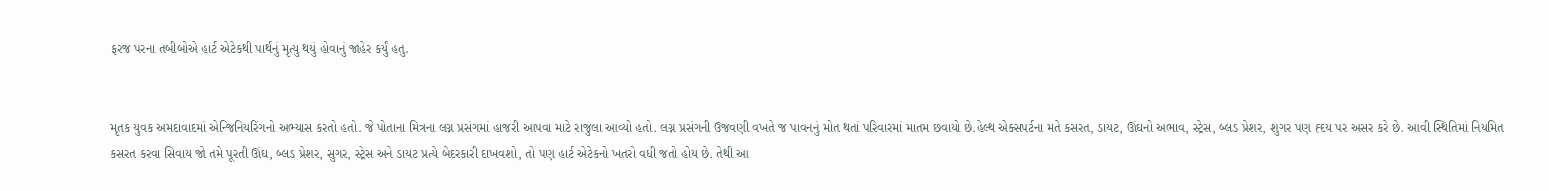ફરજ પરના તબીબોએ હાર્ટ એટેકથી પાર્થનું મૃત્યુ થયું હોવાનું જાહેર કર્યું હતુ.


મૃતક યુવક અમદાવાદમાં એન્જિનિયરિંગનો અભ્યાસ કરતો હતો. જે પોતાના મિત્રના લગ્ન પ્રસંગમાં હાજરી આપવા માટે રાજુલા આવ્યો હતો. લગ્ન પ્રસંગની ઉજવણી વખતે જ પાવનનું મોત થતાં પરિવારમાં માતમ છવાયો છે.હેલ્થ એક્સપર્ટના મતે કસરત, ડાયટ, ઊંઘનો અભાવ, સ્ટ્રેસ, બ્લડ પ્રેશર, શુગર પણ હ્દય પર અસર કરે છે. આવી સ્થિતિમાં નિયમિત કસરત કરવા સિવાય જો તમે પૂરતી ઊંઘ, બ્લડ પ્રેશર, સુગર, સ્ટ્રેસ અને ડાયટ પ્રત્યે બેદરકારી દાખવશો, તો પણ હાર્ટ એટેકનો ખતરો વધી જતો હોય છે. તેથી આ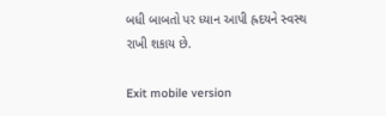બધી બાબતો પર ધ્યાન આપી હ્રદયને સ્વસ્થ રાખી શકાય છે.

Exit mobile version